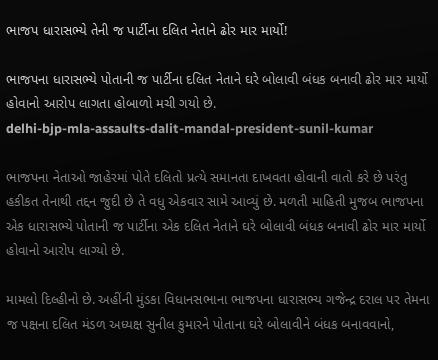ભાજપ ધારાસભ્યે તેની જ પાર્ટીના દલિત નેતાને ઢોર માર માર્યો!

ભાજપના ધારાસભ્યે પોતાની જ પાર્ટીના દલિત નેતાને ઘરે બોલાવી બંધક બનાવી ઢોર માર માર્યો હોવાનો આરોપ લાગતા હોબાળો મચી ગયો છે.
delhi-bjp-mla-assaults-dalit-mandal-president-sunil-kumar

ભાજપના નેતાઓ જાહેરમાં પોતે દલિતો પ્રત્યે સમાનતા દાખવતા હોવાની વાતો કરે છે પરંતુ હકીકત તેનાથી તદ્દન જુદી છે તે વધુ એકવાર સામે આવ્યું છે. મળતી માહિતી મુજબ ભાજપના એક ધારાસભ્યે પોતાની જ પાર્ટીના એક દલિત નેતાને ઘરે બોલાવી બંધક બનાવી ઢોર માર માર્યો હોવાનો આરોપ લાગ્યો છે.

મામલો દિલ્હીનો છે. અહીંની મુંડકા વિધાનસભાના ભાજપના ધારાસભ્ય ગજેન્દ્ર દરાલ પર તેમના જ પક્ષના દલિત મંડળ અધ્યક્ષ સુનીલ કુમારને પોતાના ઘરે બોલાવીને બંધક બનાવવાનો,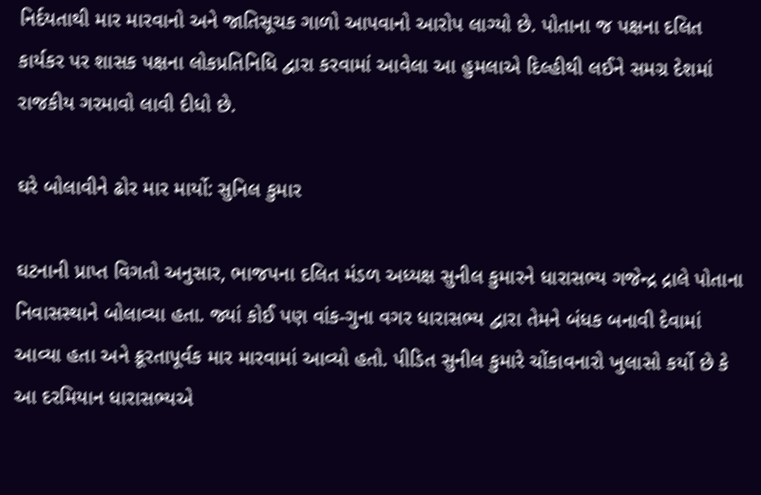નિર્દયતાથી માર મારવાનો અને જાતિસૂચક ગાળો આપવાનો આરોપ લાગ્યો છે. પોતાના જ પક્ષના દલિત કાર્યકર પર શાસક પક્ષના લોકપ્રતિનિધિ દ્વારા કરવામાં આવેલા આ હુમલાએ દિલ્હીથી લઈને સમગ્ર દેશમાં રાજકીય ગરમાવો લાવી દીધો છે.

ઘરે બોલાવીને ઢોર માર માર્યો: સુનિલ કુમાર

ઘટનાની પ્રાપ્ત વિગતો અનુસાર, ભાજપના દલિત મંડળ અધ્યક્ષ સુનીલ કુમારને ધારાસભ્ય ગજેન્દ્ર દ્રાલે પોતાના નિવાસસ્થાને બોલાવ્યા હતા. જ્યાં કોઈ પણ વાંક-ગુના વગર ધારાસભ્ય દ્વારા તેમને બંધક બનાવી દેવામાં આવ્યા હતા અને ક્રૂરતાપૂર્વક માર મારવામાં આવ્યો હતો. પીડિત સુનીલ કુમારે ચોંકાવનારો ખુલાસો કર્યો છે કે આ દરમિયાન ધારાસભ્યએ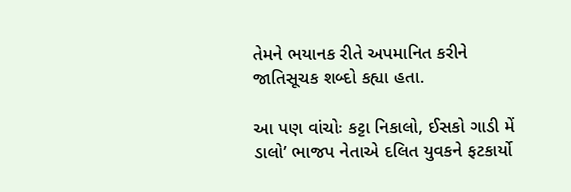તેમને ભયાનક રીતે અપમાનિત કરીને જાતિસૂચક શબ્દો કહ્યા હતા.

આ પણ વાંચોઃ કટ્ટા નિકાલો, ઈસકો ગાડી મેં ડાલો’ ભાજપ નેતાએ દલિત યુવકને ફટકાર્યો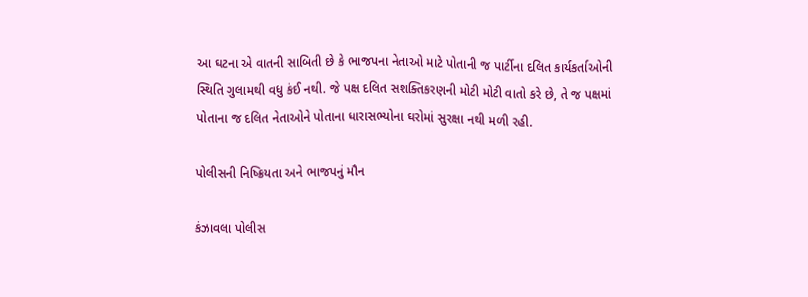આ ઘટના એ વાતની સાબિતી છે કે ભાજપના નેતાઓ માટે પોતાની જ પાર્ટીના દલિત કાર્યકર્તાઓની સ્થિતિ ગુલામથી વધુ કંઈ નથી. જે પક્ષ દલિત સશક્તિકરણની મોટી મોટી વાતો કરે છે, તે જ પક્ષમાં પોતાના જ દલિત નેતાઓને પોતાના ધારાસભ્યોના ઘરોમાં સુરક્ષા નથી મળી રહી.

પોલીસની નિષ્ક્રિયતા અને ભાજપનું મૌન

કંઝાવલા પોલીસ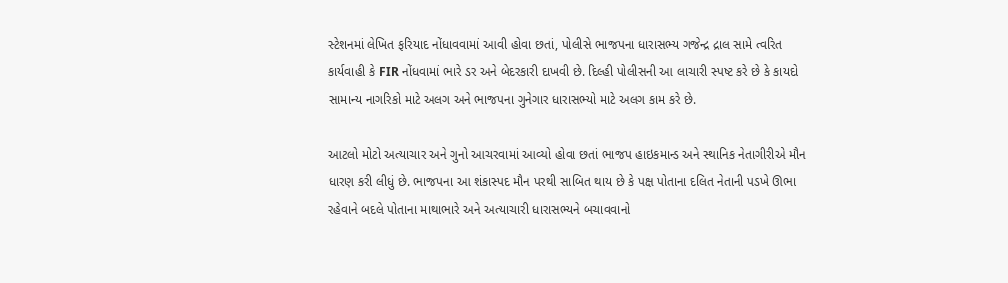સ્ટેશનમાં લેખિત ફરિયાદ નોંધાવવામાં આવી હોવા છતાં, પોલીસે ભાજપના ધારાસભ્ય ગજેન્દ્ર દ્રાલ સામે ત્વરિત કાર્યવાહી કે FIR નોંધવામાં ભારે ડર અને બેદરકારી દાખવી છે. દિલ્હી પોલીસની આ લાચારી સ્પષ્ટ કરે છે કે કાયદો સામાન્ય નાગરિકો માટે અલગ અને ભાજપના ગુનેગાર ધારાસભ્યો માટે અલગ કામ કરે છે.

આટલો મોટો અત્યાચાર અને ગુનો આચરવામાં આવ્યો હોવા છતાં ભાજપ હાઇકમાન્ડ અને સ્થાનિક નેતાગીરીએ મૌન ધારણ કરી લીધું છે. ભાજપના આ શંકાસ્પદ મૌન પરથી સાબિત થાય છે કે પક્ષ પોતાના દલિત નેતાની પડખે ઊભા રહેવાને બદલે પોતાના માથાભારે અને અત્યાચારી ધારાસભ્યને બચાવવાનો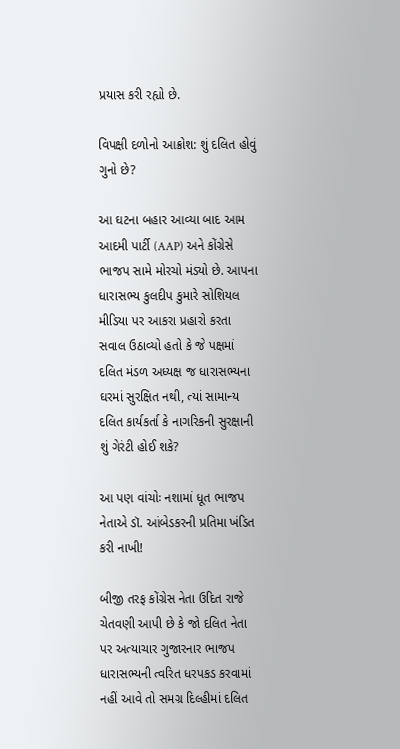પ્રયાસ કરી રહ્યો છે.

વિપક્ષી દળોનો આક્રોશ: શું દલિત હોવું ગુનો છે?

આ ઘટના બહાર આવ્યા બાદ આમ આદમી પાર્ટી (AAP) અને કોંગ્રેસે ભાજપ સામે મોરચો મંડ્યો છે. આપના ધારાસભ્ય કુલદીપ કુમારે સોશિયલ મીડિયા પર આકરા પ્રહારો કરતા સવાલ ઉઠાવ્યો હતો કે જે પક્ષમાં દલિત મંડળ અધ્યક્ષ જ ધારાસભ્યના ઘરમાં સુરક્ષિત નથી, ત્યાં સામાન્ય દલિત કાર્યકર્તા કે નાગરિકની સુરક્ષાની શું ગેરંટી હોઈ શકે?

આ પણ વાંચોઃ નશામાં ધૂત ભાજપ નેતાએ ડૉ. આંબેડકરની પ્રતિમા ખંડિત કરી નાખી!

બીજી તરફ કોંગ્રેસ નેતા ઉદિત રાજે ચેતવણી આપી છે કે જો દલિત નેતા પર અત્યાચાર ગુજારનાર ભાજપ ધારાસભ્યની ત્વરિત ધરપકડ કરવામાં નહીં આવે તો સમગ્ર દિલ્હીમાં દલિત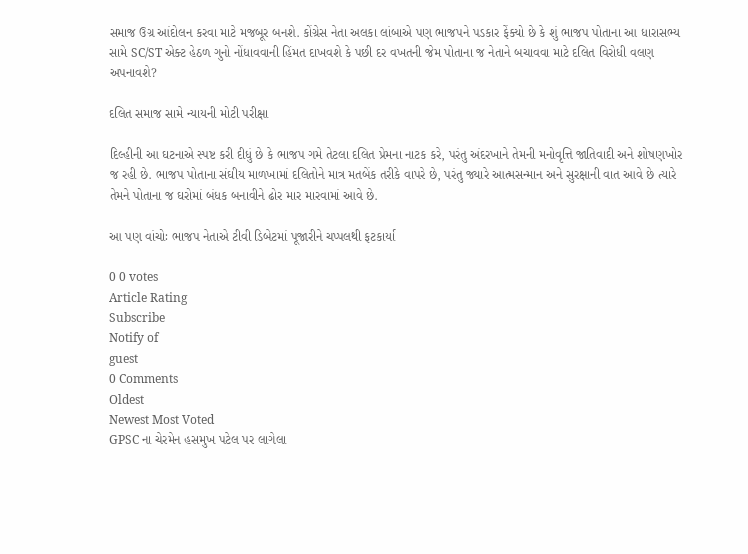સમાજ ઉગ્ર આંદોલન કરવા માટે મજબૂર બનશે. કોંગ્રેસ નેતા અલકા લાંબાએ પણ ભાજપને પડકાર ફેંક્યો છે કે શું ભાજપ પોતાના આ ધારાસભ્ય સામે SC/ST એક્ટ હેઠળ ગુનો નોંધાવવાની હિંમત દાખવશે કે પછી દર વખતની જેમ પોતાના જ નેતાને બચાવવા માટે દલિત વિરોધી વલણ અપનાવશે?

દલિત સમાજ સામે ન્યાયની મોટી પરીક્ષા

દિલ્હીની આ ઘટનાએ સ્પષ્ટ કરી દીધું છે કે ભાજપ ગમે તેટલા દલિત પ્રેમના નાટક કરે, પરંતુ અંદરખાને તેમની મનોવૃત્તિ જાતિવાદી અને શોષણખોર જ રહી છે. ભાજપ પોતાના સંઘીય માળખામાં દલિતોને માત્ર મતબેંક તરીકે વાપરે છે, પરંતુ જ્યારે આત્મસન્માન અને સુરક્ષાની વાત આવે છે ત્યારે તેમને પોતાના જ ઘરોમાં બંધક બનાવીને ઢોર માર મારવામાં આવે છે.

આ પણ વાંચોઃ ભાજપ નેતાએ ટીવી ડિબેટમાં પૂજારીને ચપ્પલથી ફટકાર્યા

0 0 votes
Article Rating
Subscribe
Notify of
guest
0 Comments
Oldest
Newest Most Voted
GPSC ના ચેરમેન હસમુખ પટેલ પર લાગેલા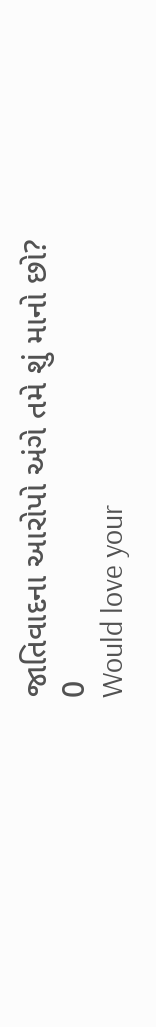જાતિવાદના આરોપો અંગે તમે શું માનો છો?
0
Would love your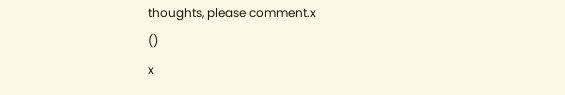thoughts, please comment.x
()
x